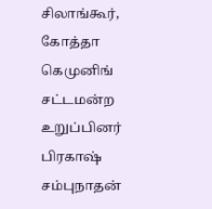சிலாங்கூர், கோத்தா கெமுனிங் சட்டமன்ற உறுப்பினர் பிரகாஷ் சம்புநாதன்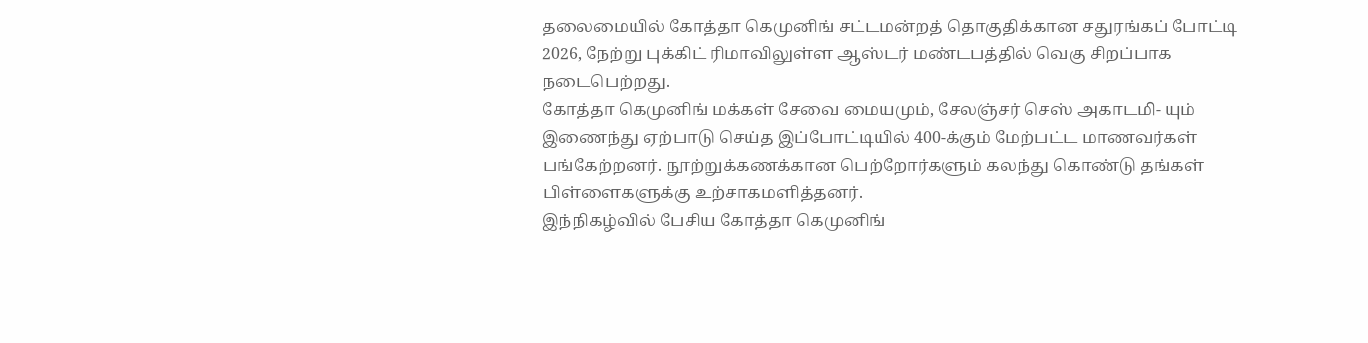தலைமையில் கோத்தா கெமுனிங் சட்டமன்றத் தொகுதிக்கான சதுரங்கப் போட்டி 2026, நேற்று புக்கிட் ரிமாவிலுள்ள ஆஸ்டர் மண்டபத்தில் வெகு சிறப்பாக நடைபெற்றது.
கோத்தா கெமுனிங் மக்கள் சேவை மையமும், சேலஞ்சர் செஸ் அகாடமி- யும் இணைந்து ஏற்பாடு செய்த இப்போட்டியில் 400-க்கும் மேற்பட்ட மாணவர்கள் பங்கேற்றனர். நூற்றுக்கணக்கான பெற்றோர்களும் கலந்து கொண்டு தங்கள் பிள்ளைகளுக்கு உற்சாகமளித்தனர்.
இந்நிகழ்வில் பேசிய கோத்தா கெமுனிங்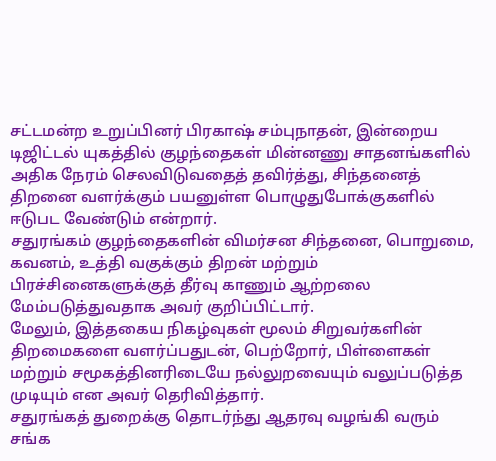சட்டமன்ற உறுப்பினர் பிரகாஷ் சம்புநாதன், இன்றைய டிஜிட்டல் யுகத்தில் குழந்தைகள் மின்னணு சாதனங்களில் அதிக நேரம் செலவிடுவதைத் தவிர்த்து, சிந்தனைத் திறனை வளர்க்கும் பயனுள்ள பொழுதுபோக்குகளில் ஈடுபட வேண்டும் என்றார்.
சதுரங்கம் குழந்தைகளின் விமர்சன சிந்தனை, பொறுமை, கவனம், உத்தி வகுக்கும் திறன் மற்றும் பிரச்சினைகளுக்குத் தீர்வு காணும் ஆற்றலை மேம்படுத்துவதாக அவர் குறிப்பிட்டார்.
மேலும், இத்தகைய நிகழ்வுகள் மூலம் சிறுவர்களின் திறமைகளை வளர்ப்பதுடன், பெற்றோர், பிள்ளைகள் மற்றும் சமூகத்தினரிடையே நல்லுறவையும் வலுப்படுத்த முடியும் என அவர் தெரிவித்தார்.
சதுரங்கத் துறைக்கு தொடர்ந்து ஆதரவு வழங்கி வரும் சங்க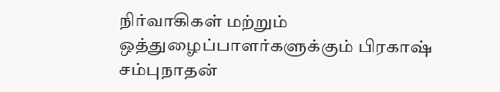நிர்வாகிகள் மற்றும் ஒத்துழைப்பாளர்களுக்கும் பிரகாஷ் சம்புநாதன்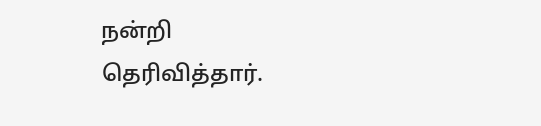நன்றி தெரிவித்தார்.